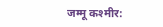जम्मू कश्मीर: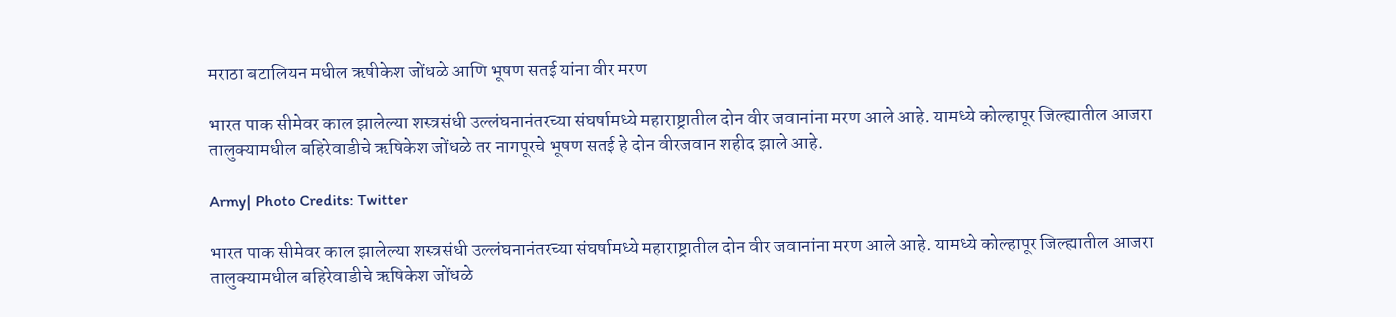मराठा बटालियन मधील ऋषीकेश जोंधळे आणि भूषण सतई यांना वीर मरण

भारत पाक सीमेवर काल झालेल्या शस्त्रसंधी उल्लंघनानंतरच्या संघर्षामध्ये महाराष्ट्रातील दोन वीर जवानांना मरण आले आहे. यामध्ये कोल्हापूर जिल्ह्यातील आजरा तालुक्यामधील बहिरेवाडीचे ऋषिकेश जोंधळे तर नागपूरचे भूषण सतई हे दोन वीरजवान शहीद झाले आहे.

Army| Photo Credits: Twitter

भारत पाक सीमेवर काल झालेल्या शस्त्रसंधी उल्लंघनानंतरच्या संघर्षामध्ये महाराष्ट्रातील दोन वीर जवानांना मरण आले आहे. यामध्ये कोल्हापूर जिल्ह्यातील आजरा तालुक्यामधील बहिरेवाडीचे ऋषिकेश जोंधळे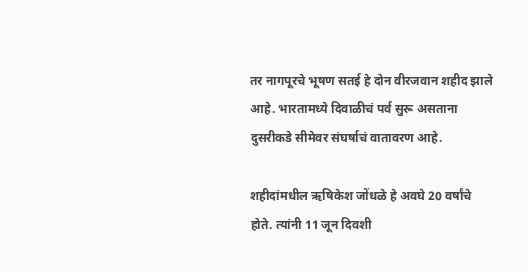तर नागपूरचे भूषण सतई हे दोन वीरजवान शहीद झाले आहे. भारतामध्ये दिवाळीचं पर्व सुरू असताना दुसरीकडे सीमेवर संघर्षाचं वातावरण आहे.

शहीदांमधील ऋषिकेश जोंधळे हे अवघे 20 वर्षांचे होते. त्यांनी 11 जून दिवशी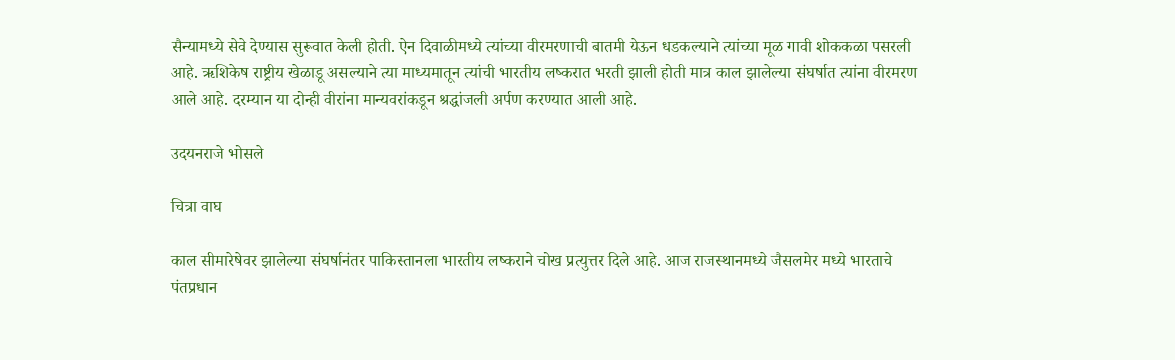सैन्यामध्ये सेवे देण्यास सुरूवात केली होती. ऐन दिवाळीमध्ये त्यांच्या वीरमरणाची बातमी येऊन धडकल्याने त्यांच्या मूळ गावी शोककळा पसरली आहे. ऋशिकेष राष्ट्रीय खेळाडू असल्याने त्या माध्यमातून त्यांची भारतीय लष्करात भरती झाली होती मात्र काल झालेल्या संघर्षात त्यांना वीरमरण आले आहे. दरम्यान या दोन्ही वीरांना मान्यवरांकडून श्रद्धांजली अर्पण करण्यात आली आहे.

उदयनराजे भोसले

चित्रा वाघ

काल सीमारेषेवर झालेल्या संघर्षानंतर पाकिस्तानला भारतीय लष्कराने चोख प्रत्युत्तर दिले आहे. आज राजस्थानमध्ये जैसलमेर मध्ये भारताचे पंतप्रधान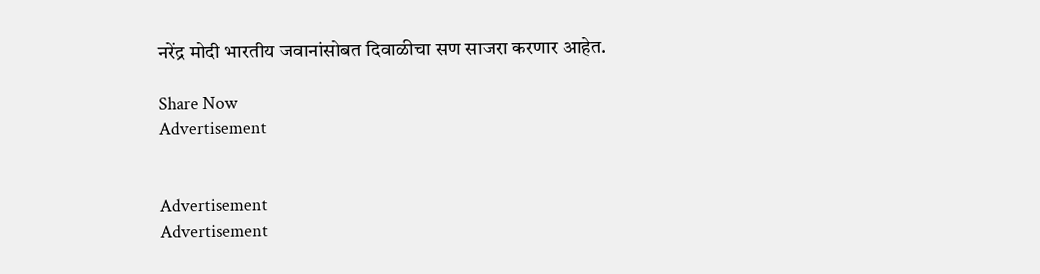नरेंद्र मोदी भारतीय जवानांसोबत दिवाळीचा सण साजरा करणार आहेत.

Share Now
Advertisement


Advertisement
Advertisement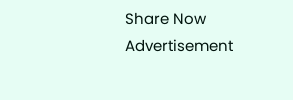Share Now
Advertisement